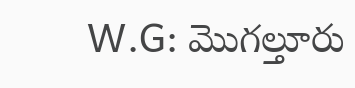W.G: మొగల్తూరు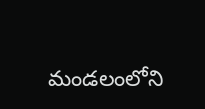మండలంలోని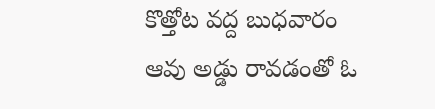కొత్తోట వద్ద బుధవారం ఆవు అడ్డు రావడంతో ఓ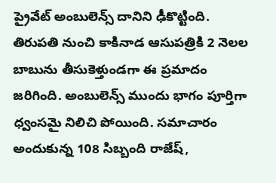ప్రైవేట్ అంబులెన్స్ దానిని ఢీకొట్టింది. తిరుపతి నుంచి కాకినాడ ఆసుపత్రికి 2 నెలల బాబును తీసుకెళ్తుండగా ఈ ప్రమాదం జరిగింది. అంబులెన్స్ ముందు భాగం పూర్తిగా ధ్వంసమై నిలిచి పోయింది. సమాచారం అందుకున్న 108 సిబ్బంది రాజేష్,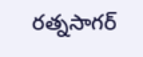రత్నసాగర్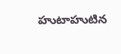హుటాహుటిన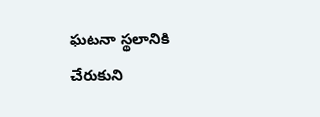ఘటనా స్థలానికి చేరుకుని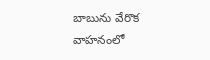బాబును వేరొక వాహనంలో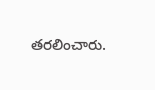తరలించారు.